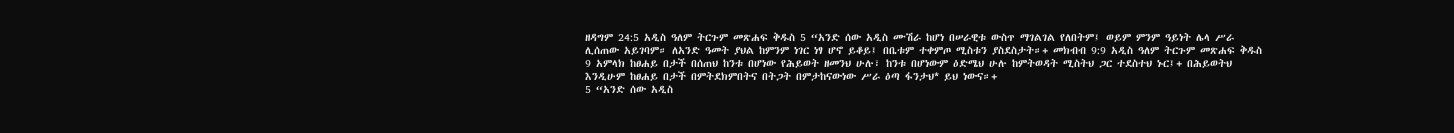ዘዳግም 24:5 አዲስ ዓለም ትርጉም መጽሐፍ ቅዱስ 5 “አንድ ሰው አዲስ ሙሽራ ከሆነ በሠራዊቱ ውስጥ ማገልገል የለበትም፤ ወይም ምንም ዓይነት ሌላ ሥራ ሊሰጠው አይገባም። ለአንድ ዓመት ያህል ከምንም ነገር ነፃ ሆኖ ይቆይ፤ በቤቱም ተቀምጦ ሚስቱን ያስደስታት።+ መክብብ 9:9 አዲስ ዓለም ትርጉም መጽሐፍ ቅዱስ 9 አምላክ ከፀሐይ በታች በሰጠህ ከንቱ በሆነው የሕይወት ዘመንህ ሁሉ፣ ከንቱ በሆነውም ዕድሜህ ሁሉ ከምትወዳት ሚስትህ ጋር ተደስተህ ኑር፤+ በሕይወትህ እንዲሁም ከፀሐይ በታች በምትደክምበትና በትጋት በምታከናውነው ሥራ ዕጣ ፋንታህ* ይህ ነውና።+
5 “አንድ ሰው አዲስ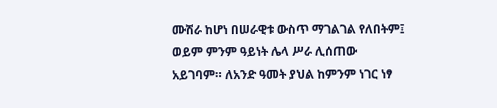ሙሽራ ከሆነ በሠራዊቱ ውስጥ ማገልገል የለበትም፤ ወይም ምንም ዓይነት ሌላ ሥራ ሊሰጠው አይገባም። ለአንድ ዓመት ያህል ከምንም ነገር ነፃ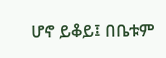ሆኖ ይቆይ፤ በቤቱም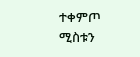ተቀምጦ ሚስቱን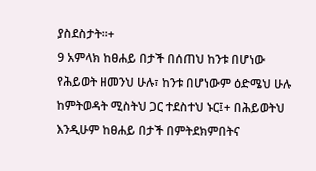ያስደስታት።+
9 አምላክ ከፀሐይ በታች በሰጠህ ከንቱ በሆነው የሕይወት ዘመንህ ሁሉ፣ ከንቱ በሆነውም ዕድሜህ ሁሉ ከምትወዳት ሚስትህ ጋር ተደስተህ ኑር፤+ በሕይወትህ እንዲሁም ከፀሐይ በታች በምትደክምበትና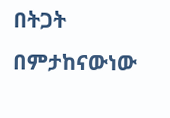በትጋት በምታከናውነው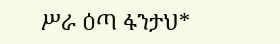ሥራ ዕጣ ፋንታህ*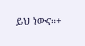ይህ ነውና።+